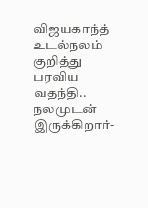விஜயகாந்த் உடல்நலம் குறித்து பரவிய வதந்தி.. நலமுடன் இருக்கிறார்-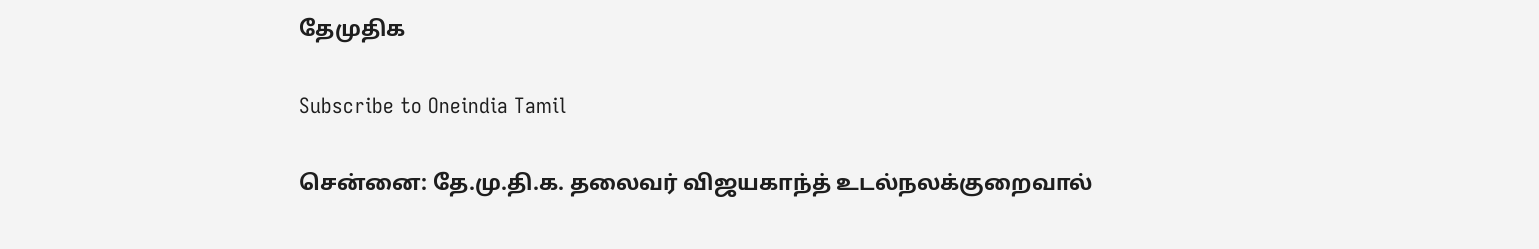தேமுதிக

Subscribe to Oneindia Tamil

சென்னை: தே.மு.தி.க. தலைவர் விஜயகாந்த் உடல்நலக்குறைவால்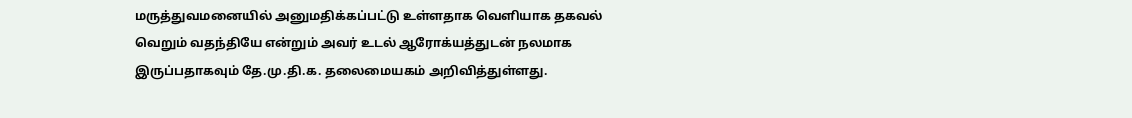மருத்துவமனையில் அனுமதிக்கப்பட்டு உள்ளதாக வெளியாக தகவல் வெறும் வதந்தியே என்றும் அவர் உடல் ஆரோக்யத்துடன் நலமாக இருப்பதாகவும் தே.மு.தி.க. தலைமையகம் அறிவித்துள்ளது.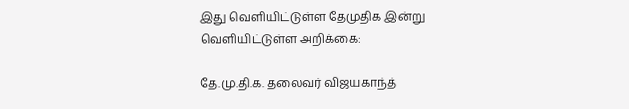இது வெளியிட்டுள்ள தேமுதிக இன்று வெளியிட்டுள்ள அறிக்கை:

தே.மு.தி.க. தலைவர் விஜயகாந்த்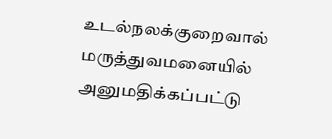உடல்நலக்குறைவால் மருத்துவமனையில் அனுமதிக்கப்பட்டு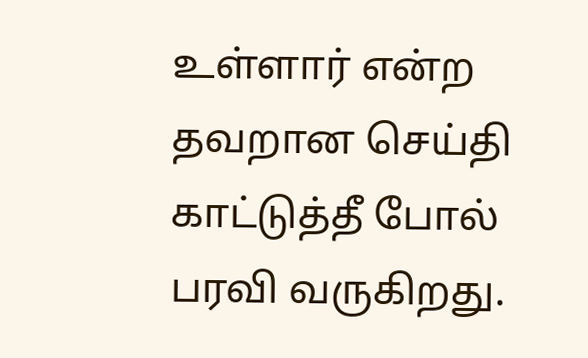உள்ளார் என்ற தவறான செய்தி காட்டுத்தீ போல் பரவி வருகிறது.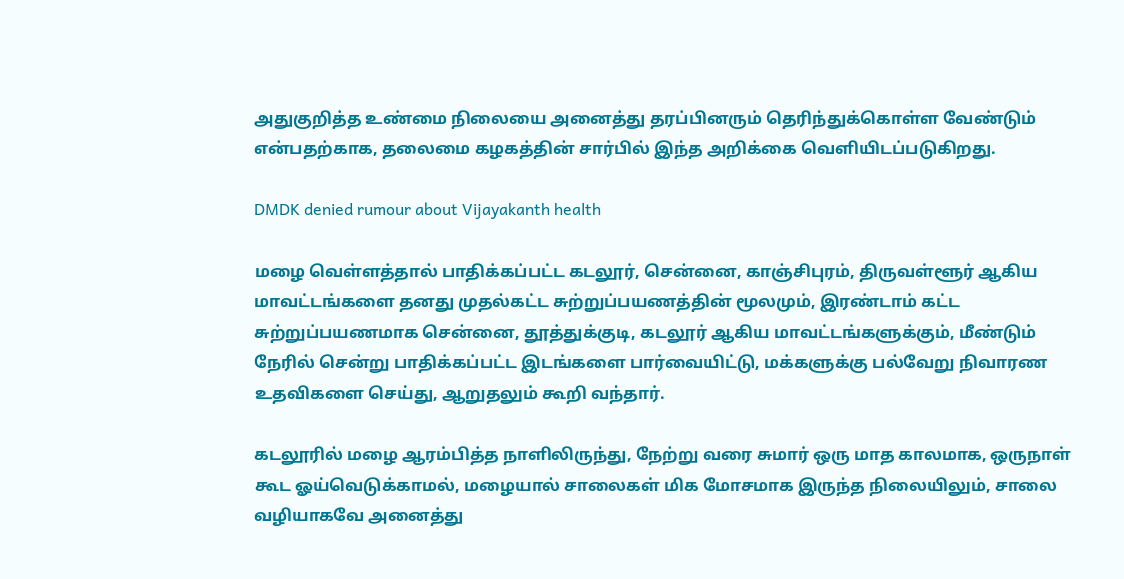அதுகுறித்த உண்மை நிலையை அனைத்து தரப்பினரும் தெரிந்துக்கொள்ள வேண்டும் என்பதற்காக, தலைமை கழகத்தின் சார்பில் இந்த அறிக்கை வெளியிடப்படுகிறது.

DMDK denied rumour about Vijayakanth health

மழை வெள்ளத்தால் பாதிக்கப்பட்ட கடலூர், சென்னை, காஞ்சிபுரம், திருவள்ளூர் ஆகிய மாவட்டங்களை தனது முதல்கட்ட சுற்றுப்பயணத்தின் மூலமும், இரண்டாம் கட்ட சுற்றுப்பயணமாக சென்னை, தூத்துக்குடி, கடலூர் ஆகிய மாவட்டங்களுக்கும், மீண்டும் நேரில் சென்று பாதிக்கப்பட்ட இடங்களை பார்வையிட்டு, மக்களுக்கு பல்வேறு நிவாரண உதவிகளை செய்து, ஆறுதலும் கூறி வந்தார்.

கடலூரில் மழை ஆரம்பித்த நாளிலிருந்து, நேற்று வரை சுமார் ஒரு மாத காலமாக, ஒருநாள் கூட ஓய்வெடுக்காமல், மழையால் சாலைகள் மிக மோசமாக இருந்த நிலையிலும், சாலை வழியாகவே அனைத்து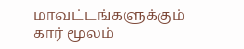மாவட்டங்களுக்கும் கார் மூலம்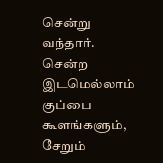சென்று வந்தார். சென்ற இடமெல்லாம் குப்பை கூளங்களும், சேறும்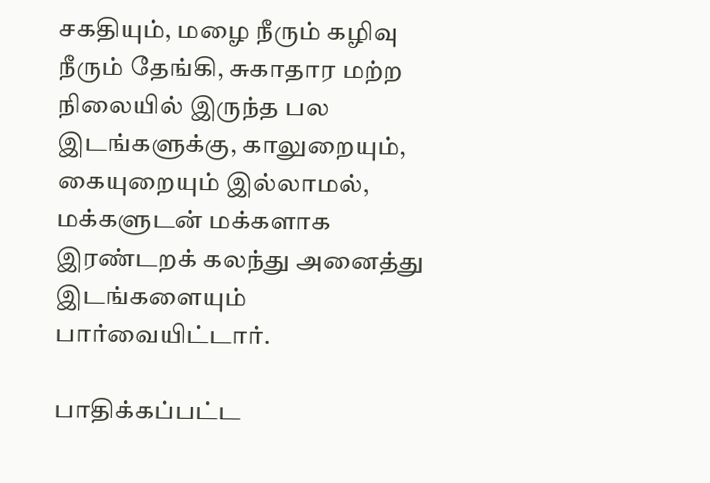சகதியும், மழை நீரும் கழிவு நீரும் தேங்கி, சுகாதார மற்ற நிலையில் இருந்த பல இடங்களுக்கு, காலுறையும், கையுறையும் இல்லாமல், மக்களுடன் மக்களாக இரண்டறக் கலந்து அனைத்து இடங்களையும் பார்வையிட்டார்.

பாதிக்கப்பட்ட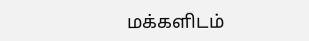மக்களிடம்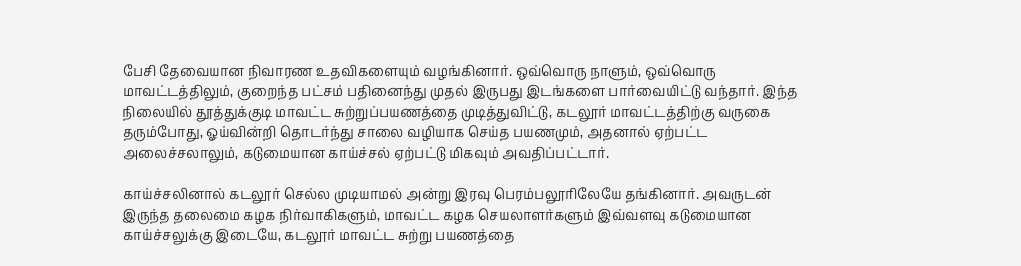பேசி தேவையான நிவாரண உதவிகளையும் வழங்கினார். ஒவ்வொரு நாளும், ஒவ்வொரு மாவட்டத்திலும், குறைந்த பட்சம் பதினைந்து முதல் இருபது இடங்களை பார்வையிட்டு வந்தார். இந்த நிலையில் தூத்துக்குடி மாவட்ட சுற்றுப்பயணத்தை முடித்துவிட்டு, கடலூர் மாவட்டத்திற்கு வருகை தரும்போது, ஓய்வின்றி தொடர்ந்து சாலை வழியாக செய்த பயணமும், அதனால் ஏற்பட்ட அலைச்சலாலும், கடுமையான காய்ச்சல் ஏற்பட்டு மிகவும் அவதிப்பட்டார்.

காய்ச்சலினால் கடலூர் செல்ல முடியாமல் அன்று இரவு பெரம்பலூரிலேயே தங்கினார். அவருடன் இருந்த தலைமை கழக நிர்வாகிகளும், மாவட்ட கழக செயலாளர்களும் இவ்வளவு கடுமையான காய்ச்சலுக்கு இடையே, கடலூர் மாவட்ட சுற்று பயணத்தை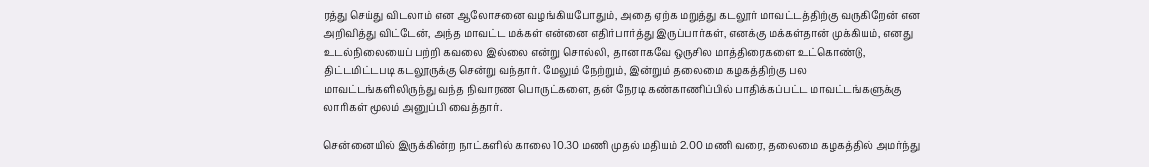ரத்து செய்து விடலாம் என ஆலோசனை வழங்கியபோதும், அதை ஏற்க மறுத்து கடலூர் மாவட்டத்திற்கு வருகிறேன் என அறிவித்து விட்டேன், அந்த மாவட்ட மக்கள் என்னை எதிர்பார்த்து இருப்பார்கள், எனக்கு மக்கள்தான் முக்கியம், எனது உடல்நிலையைப் பற்றி கவலை இல்லை என்று சொல்லி, தானாகவே ஒருசில மாத்திரைகளை உட்கொண்டு, திட்டமிட்டபடி கடலூருக்கு சென்று வந்தார். மேலும் நேற்றும், இன்றும் தலைமை கழகத்திற்கு பல மாவட்டங்களிலிருந்து வந்த நிவாரண பொருட்களை, தன் நேரடி கண்காணிப்பில் பாதிக்கப்பட்ட மாவட்டங்களுக்கு லாரிகள் மூலம் அனுப்பி வைத்தார்.

சென்னையில் இருக்கின்ற நாட்களில் காலை 10.30 மணி முதல் மதியம் 2.00 மணி வரை, தலைமை கழகத்தில் அமர்ந்து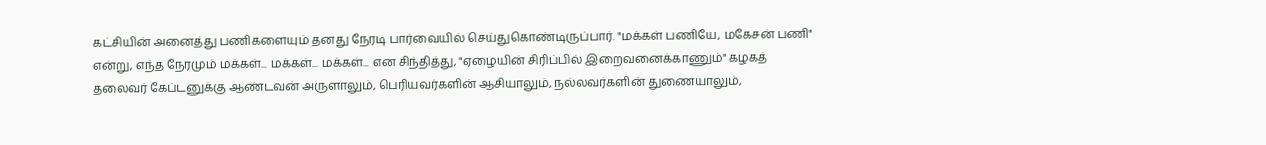கட்சியின் அனைத்து பணிகளையும் தனது நேரடி பார்வையில் செய்துகொண்டிருப்பார். "மக்கள் பணியே, மகேசன் பணி" என்று, எந்த நேரமும் மக்கள்... மக்கள்... மக்கள்... என சிந்தித்து, "ஏழையின் சிரிப்பில் இறைவனைக்காணும்" கழகத் தலைவர் கேப்டனுக்கு ஆண்டவன் அருளாலும், பெரியவர்களின் ஆசியாலும், நல்லவர்களின் துணையாலும்,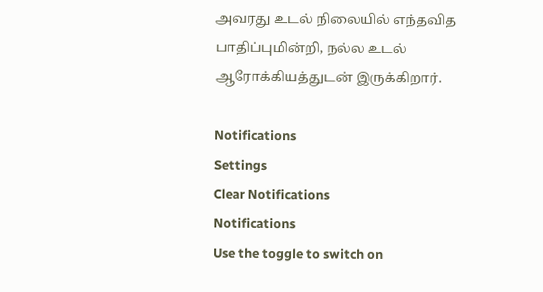அவரது உடல் நிலையில் எந்தவித பாதிப்புமின்றி, நல்ல உடல் ஆரோக்கியத்துடன் இருக்கிறார்.

Notifications
Settings
Clear Notifications
Notifications
Use the toggle to switch on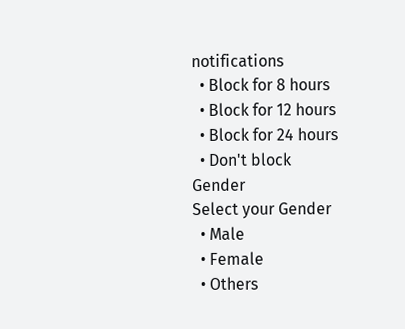notifications
  • Block for 8 hours
  • Block for 12 hours
  • Block for 24 hours
  • Don't block
Gender
Select your Gender
  • Male
  • Female
  • Others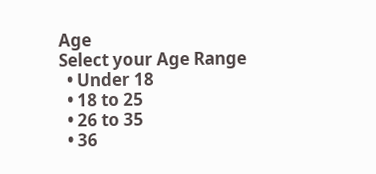Age
Select your Age Range
  • Under 18
  • 18 to 25
  • 26 to 35
  • 36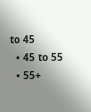to 45
  • 45 to 55
  • 55+